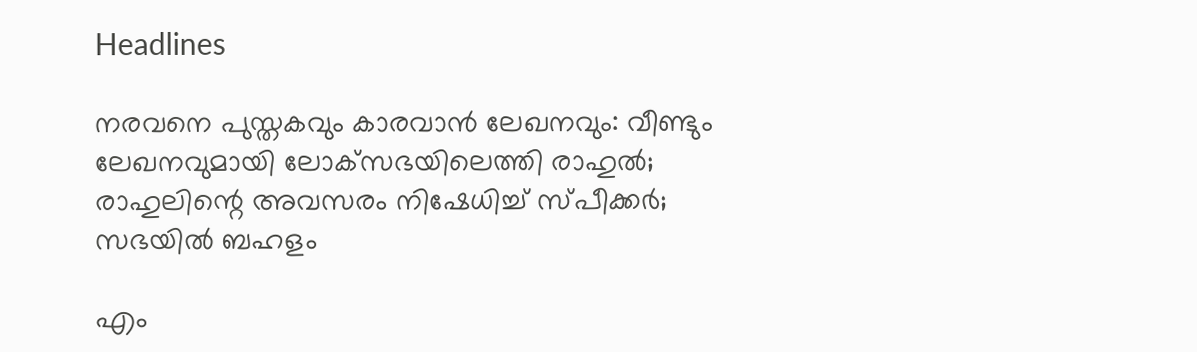Headlines

നരവനെ പുസ്തകവും കാരവാന്‍ ലേഖനവും: വീണ്ടും ലേഖനവുമായി ലോക്‌സഭയിലെത്തി രാഹുല്‍; രാഹുലിന്റെ അവസരം നിഷേധിച്ച് സ്പീക്കര്‍; സഭയില്‍ ബഹളം

എം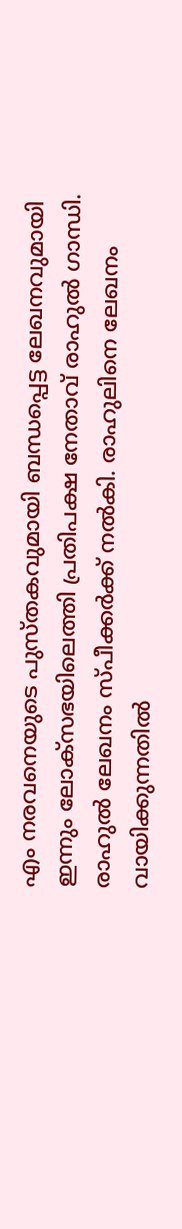എം നരവനെയുടെ പുസ്തകവുമായി ബന്ധപ്പെട്ട ലേഖനവുമായി ഇന്നും ലോക്‌സഭയിലെത്തി പ്രതിപക്ഷ നേതാവ് രാഹുല്‍ ഗാന്ധി. രാഹുല്‍ ലേഖനം സ്പീക്കര്‍ക്ക് നല്‍കി. രാഹുലിനെ ലേഖനം വായിക്കുന്നതില്‍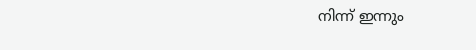നിന്ന് ഇന്നും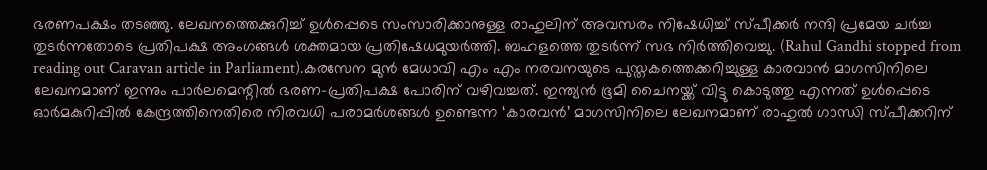ഭരണപക്ഷം തടഞ്ഞു. ലേഖനത്തെക്കുറിച്ച് ഉള്‍പ്പെടെ സംസാരിക്കാനുള്ള രാഹുലിന് അവസരം നിഷേധിച്ച് സ്പീക്കര്‍ നന്ദി പ്രമേയ ചര്‍ച്ച തുടര്‍ന്നതോടെ പ്രതിപക്ഷ അംഗങ്ങള്‍ ശക്തമായ പ്രതിഷേധമുയര്‍ത്തി. ബഹളത്തെ തുടര്‍ന്ന് സഭ നിര്‍ത്തിവെച്ചു. (Rahul Gandhi stopped from reading out Caravan article in Parliament).കരസേന മുന്‍ മേധാവി എം എം നരവനയുടെ പുസ്തകത്തെക്കറിച്ചുള്ള കാരവാന്‍ മാഗസിനിലെ ലേഖനമാണ് ഇന്നും പാര്‍ലമെന്റില്‍ ഭരണ-പ്രതിപക്ഷ പോരിന് വഴിവച്ചത്. ഇന്ത്യന്‍ ഭൂമി ചൈനയ്ക്ക് വിട്ടു കൊടുത്തു എന്നത് ഉള്‍പ്പെടെ ഓര്‍മകുറിപ്പില്‍ കേന്ദ്രത്തിനെതിരെ നിരവധി പരാമര്‍ശങ്ങള്‍ ഉണ്ടെന്ന ‘കാരവന്‍’ മാഗസിനിലെ ലേഖനമാണ് രാഹുല്‍ ഗാന്ധി സ്പീക്കറിന്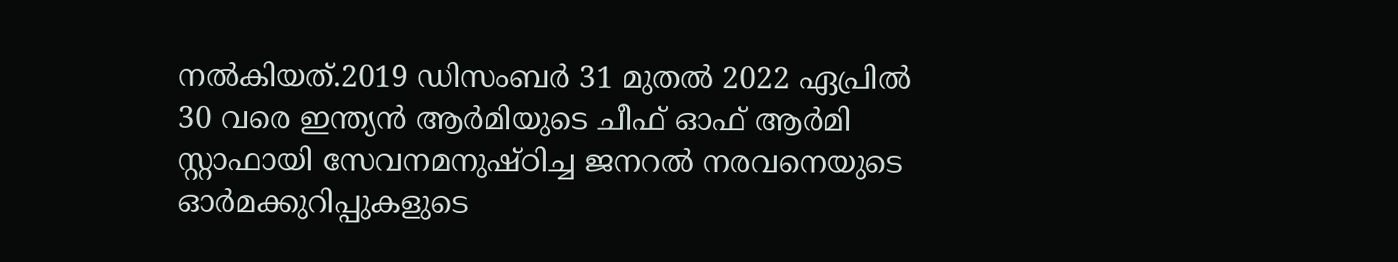നല്‍കിയത്.2019 ഡിസംബര്‍ 31 മുതല്‍ 2022 ഏപ്രില്‍ 30 വരെ ഇന്ത്യന്‍ ആര്‍മിയുടെ ചീഫ് ഓഫ് ആര്‍മി സ്റ്റാഫായി സേവനമനുഷ്ഠിച്ച ജനറല്‍ നരവനെയുടെ ഓര്‍മക്കുറിപ്പുകളുടെ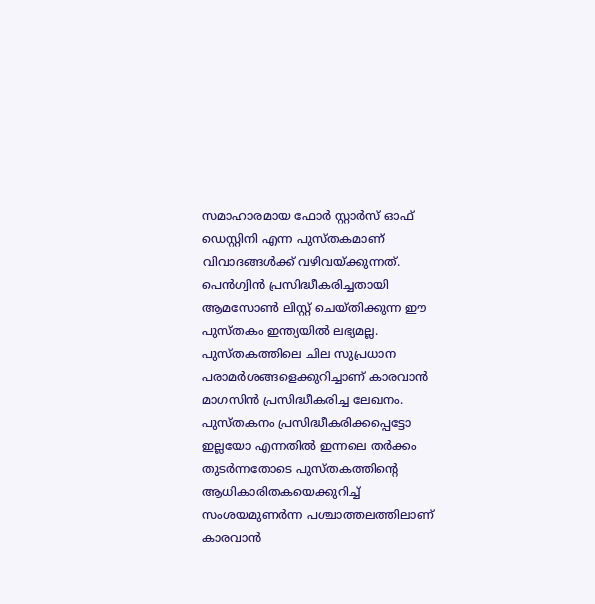സമാഹാരമായ ഫോര്‍ സ്റ്റാര്‍സ് ഓഫ് ഡെസ്റ്റിനി എന്ന പുസ്തകമാണ് വിവാദങ്ങള്‍ക്ക് വഴിവയ്ക്കുന്നത്. പെന്‍ഗ്വിന്‍ പ്രസിദ്ധീകരിച്ചതായി ആമസോണ്‍ ലിസ്റ്റ് ചെയ്തിക്കുന്ന ഈ പുസ്തകം ഇന്ത്യയില്‍ ലഭ്യമല്ല. പുസ്തകത്തിലെ ചില സുപ്രധാന പരാമര്‍ശങ്ങളെക്കുറിച്ചാണ് കാരവാന്‍ മാഗസിന്‍ പ്രസിദ്ധീകരിച്ച ലേഖനം. പുസ്തകനം പ്രസിദ്ധീകരിക്കപ്പെട്ടോ ഇല്ലയോ എന്നതില്‍ ഇന്നലെ തര്‍ക്കം തുടര്‍ന്നതോടെ പുസ്തകത്തിന്റെ ആധികാരിതകയെക്കുറിച്ച് സംശയമുണര്‍ന്ന പശ്ചാത്തലത്തിലാണ് കാരവാന്‍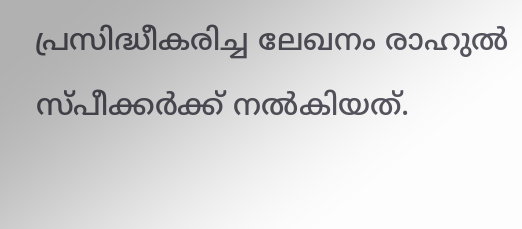പ്രസിദ്ധീകരിച്ച ലേഖനം രാഹുല്‍ സ്പീക്കര്‍ക്ക് നല്‍കിയത്.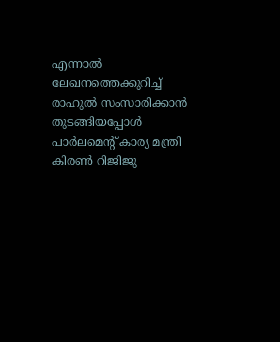എന്നാല്‍ ലേഖനത്തെക്കുറിച്ച് രാഹുല്‍ സംസാരിക്കാന്‍ തുടങ്ങിയപ്പോള്‍ പാര്‍ലമെന്റ് കാര്യ മന്ത്രി കിരണ്‍ റിജിജു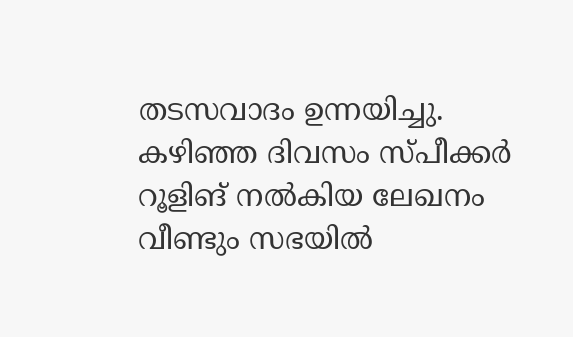തടസവാദം ഉന്നയിച്ചു. കഴിഞ്ഞ ദിവസം സ്പീക്കര്‍ റൂളിങ് നല്‍കിയ ലേഖനം വീണ്ടും സഭയില്‍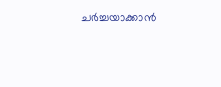ചര്‍ച്ചയാക്കാന്‍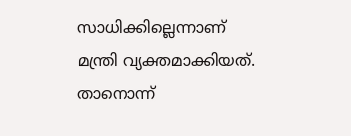സാധിക്കില്ലെന്നാണ് മന്ത്രി വ്യക്തമാക്കിയത്. താനൊന്ന്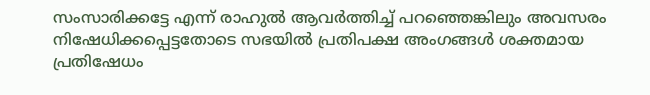സംസാരിക്കട്ടേ എന്ന് രാഹുല്‍ ആവര്‍ത്തിച്ച് പറഞ്ഞെങ്കിലും അവസരം നിഷേധിക്കപ്പെട്ടതോടെ സഭയില്‍ പ്രതിപക്ഷ അംഗങ്ങള്‍ ശക്തമായ പ്രതിഷേധം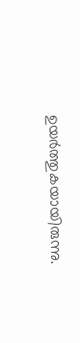ഉയര്‍ത്തുകയായിരുന്നു.